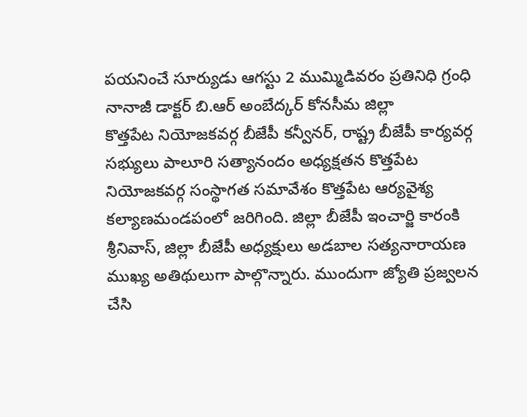పయనించే సూర్యుడు ఆగస్టు 2 ముమ్మిడివరం ప్రతినిధి గ్రంధి నానాజీ డాక్టర్ బి.ఆర్ అంబేద్కర్ కోనసీమ జిల్లా
కొత్తపేట నియోజకవర్గ బీజేపీ కన్వీనర్, రాష్ట్ర బీజేపీ కార్యవర్గ సభ్యులు పాలూరి సత్యానందం అధ్యక్షతన కొత్తపేట నియోజకవర్గ సంస్థాగత సమావేశం కొత్తపేట ఆర్యవైశ్య కల్యాణమండపంలో జరిగింది. జిల్లా బీజేపీ ఇంచార్జి కారంకి శ్రీనివాస్, జిల్లా బీజేపీ అధ్యక్షులు అడబాల సత్యనారాయణ ముఖ్య అతిథులుగా పాల్గొన్నారు. ముందుగా జ్యోతి ప్రజ్వలన చేసి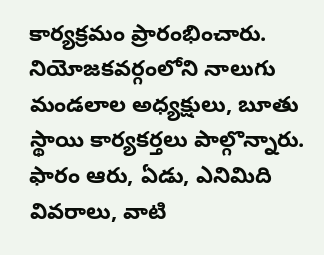కార్యక్రమం ప్రారంభించారు. నియోజకవర్గంలోని నాలుగు మండలాల అధ్యక్షులు, బూతు స్థాయి కార్యకర్తలు పాల్గొన్నారు. ఫారం ఆరు, ఏడు, ఎనిమిది వివరాలు, వాటి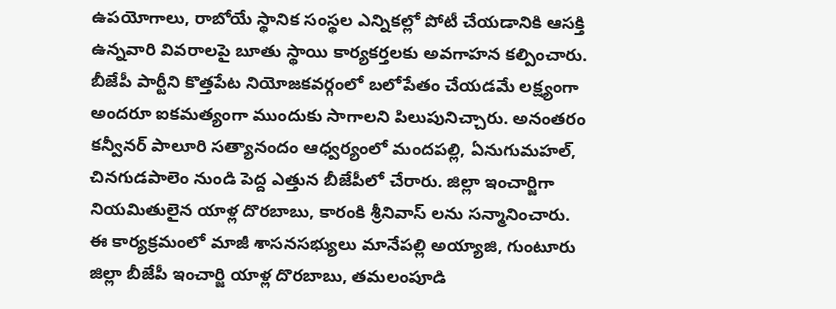ఉపయోగాలు, రాబోయే స్థానిక సంస్థల ఎన్నికల్లో పోటీ చేయడానికి ఆసక్తి ఉన్నవారి వివరాలపై బూతు స్థాయి కార్యకర్తలకు అవగాహన కల్పించారు. బీజేపీ పార్టీని కొత్తపేట నియోజకవర్గంలో బలోపేతం చేయడమే లక్ష్యంగా అందరూ ఐకమత్యంగా ముందుకు సాగాలని పిలుపునిచ్చారు. అనంతరం కన్వీనర్ పాలూరి సత్యానందం ఆధ్వర్యంలో మందపల్లి, ఏనుగుమహల్, చినగుడపాలెం నుండి పెద్ద ఎత్తున బీజేపీలో చేరారు. జిల్లా ఇంచార్జిగా నియమితులైన యాళ్ల దొరబాబు, కారంకి శ్రీనివాస్ లను సన్మానించారు. ఈ కార్యక్రమంలో మాజీ శాసనసభ్యులు మానేపల్లి అయ్యాజి, గుంటూరు జిల్లా బీజేపీ ఇంచార్జి యాళ్ల దొరబాబు, తమలంపూడి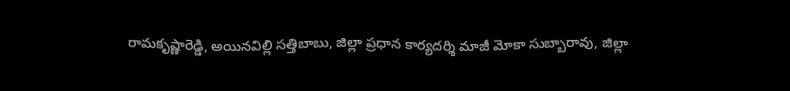రామకృష్ణారెడ్డి, అయినవిల్లి సత్తిబాబు, జిల్లా ప్రధాన కార్యదర్శి మాజీ మోకా సుబ్బారావు, జిల్లా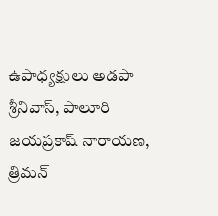ఉపాధ్యక్షులు అడపా శ్రీనివాస్, పాలూరి జయప్రకాష్ నారాయణ, త్రిమన్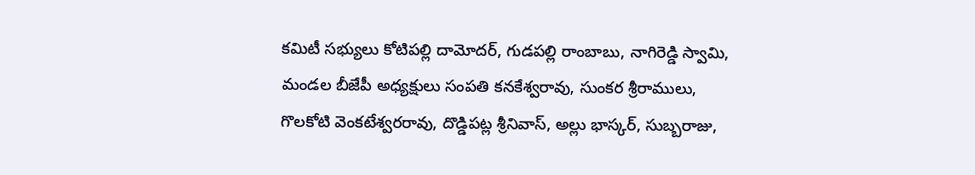కమిటీ సభ్యులు కోటిపల్లి దామోదర్, గుడపల్లి రాంబాబు, నాగిరెడ్డి స్వామి, మండల బీజేపీ అధ్యక్షులు సంపతి కనకేశ్వరావు, సుంకర శ్రీరాములు, గొలకోటి వెంకటేశ్వరరావు, దొడ్డిపట్ల శ్రీనివాస్, అల్లు భాస్కర్, సుబ్బరాజు,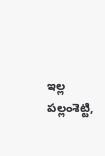ఇల్ల పల్లంశెట్టి,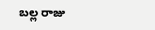బల్ల రాజు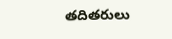తదితరులు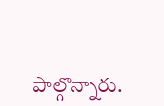పాల్గొన్నారు.